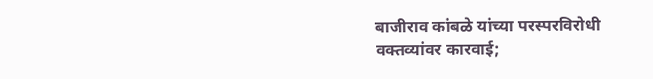बाजीराव कांबळे यांच्या परस्परविरोधी वक्तव्यांवर कारवाई;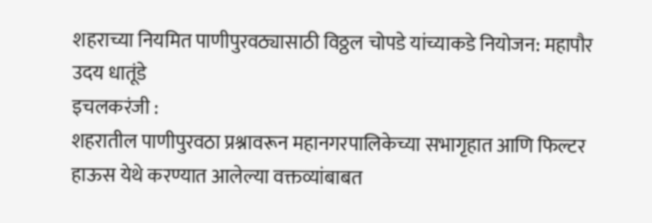शहराच्या नियमित पाणीपुरवठ्यासाठी विठ्ठल चोपडे यांच्याकडे नियोजन: महापौर उदय धातूंडे
इचलकरंजी :
शहरातील पाणीपुरवठा प्रश्नावरून महानगरपालिकेच्या सभागृहात आणि फिल्टर हाऊस येथे करण्यात आलेल्या वक्तव्यांबाबत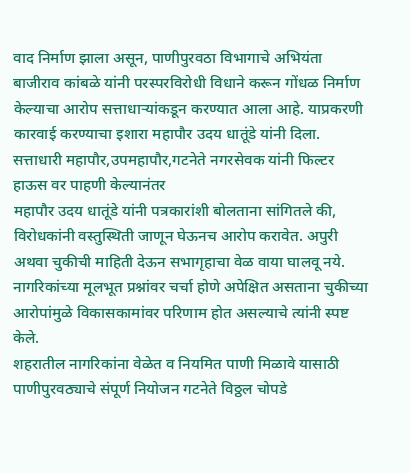वाद निर्माण झाला असून, पाणीपुरवठा विभागाचे अभियंता बाजीराव कांबळे यांनी परस्परविरोधी विधाने करून गोंधळ निर्माण केल्याचा आरोप सत्ताधाऱ्यांकडून करण्यात आला आहे. याप्रकरणी कारवाई करण्याचा इशारा महापौर उदय धातूंडे यांनी दिला.
सत्ताधारी महापौर,उपमहापौर,गटनेते नगरसेवक यांनी फिल्टर हाऊस वर पाहणी केल्यानंतर
महापौर उदय धातूंडे यांनी पत्रकारांशी बोलताना सांगितले की, विरोधकांनी वस्तुस्थिती जाणून घेऊनच आरोप करावेत. अपुरी अथवा चुकीची माहिती देऊन सभागृहाचा वेळ वाया घालवू नये. नागरिकांच्या मूलभूत प्रश्नांवर चर्चा होणे अपेक्षित असताना चुकीच्या आरोपांमुळे विकासकामांवर परिणाम होत असल्याचे त्यांनी स्पष्ट केले.
शहरातील नागरिकांना वेळेत व नियमित पाणी मिळावे यासाठी पाणीपुरवठ्याचे संपूर्ण नियोजन गटनेते विठ्ठल चोपडे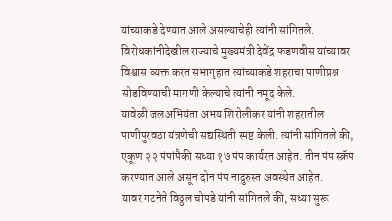यांच्याकडे देण्यात आले असल्याचेही त्यांनी सांगितले. विरोधकांनीदेखील राज्याचे मुख्यमंत्री देवेंद्र फडणवीस यांच्यावर विश्वास व्यक्त करत सभागृहात त्यांच्याकडे शहराचा पाणीप्रश्न सोडविण्याची मागणी केल्याचे त्यांनी नमूद केले.
यावेळी जलअभियंता अभय शिरोलीकर यांनी शहरातील पाणीपुरवठा यंत्रणेची सद्यस्थिती स्पष्ट केली. त्यांनी सांगितले की, एकूण २२ पंपांपैकी सध्या १७ पंप कार्यरत आहेत. तीन पंप स्क्रॅप करण्यात आले असून दोन पंप नादुरुस्त अवस्थेत आहेत.
यावर गटनेते विठ्ठल चोपडे यांनी सांगितले की, सध्या सुरू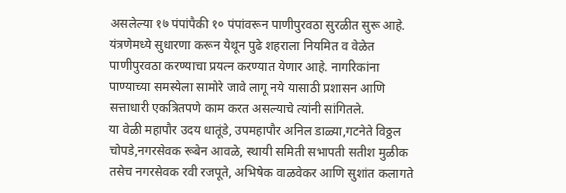असलेल्या १७ पंपांपैकी १० पंपांवरून पाणीपुरवठा सुरळीत सुरू आहे. यंत्रणेमध्ये सुधारणा करून येथून पुढे शहराला नियमित व वेळेत पाणीपुरवठा करण्याचा प्रयत्न करण्यात येणार आहे. नागरिकांना पाण्याच्या समस्येला सामोरे जावे लागू नये यासाठी प्रशासन आणि सत्ताधारी एकत्रितपणे काम करत असल्याचे त्यांनी सांगितले.
या वेळी महापौर उदय धातूंडे, उपमहापौर अनिल डाळ्या,गटनेते विठ्ठल चोपडे,नगरसेवक रूबेन आवळे, स्थायी समिती सभापती सतीश मुळीक तसेच नगरसेवक रवी रजपूते, अभिषेक वाळवेकर आणि सुशांत कलागते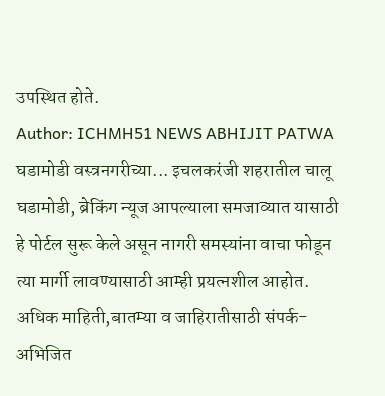उपस्थित होते.
Author: ICHMH51 NEWS ABHIJIT PATWA
घडामोडी वस्त्रनगरीच्या... इचलकरंजी शहरातील चालू घडामोडी, ब्रेकिंग न्यूज आपल्याला समजाव्यात यासाठी हे पोर्टल सुरू केले असून नागरी समस्यांना वाचा फोडून त्या मार्गी लावण्यासाठी आम्ही प्रयत्नशील आहोत. अधिक माहिती,बातम्या व जाहिरातीसाठी संपर्क- अभिजित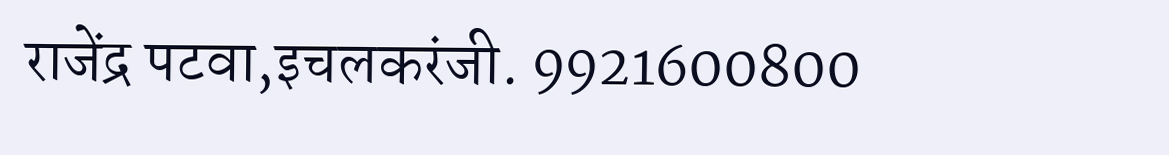राजेंद्र पटवा,इचलकरंजी. 9921600800